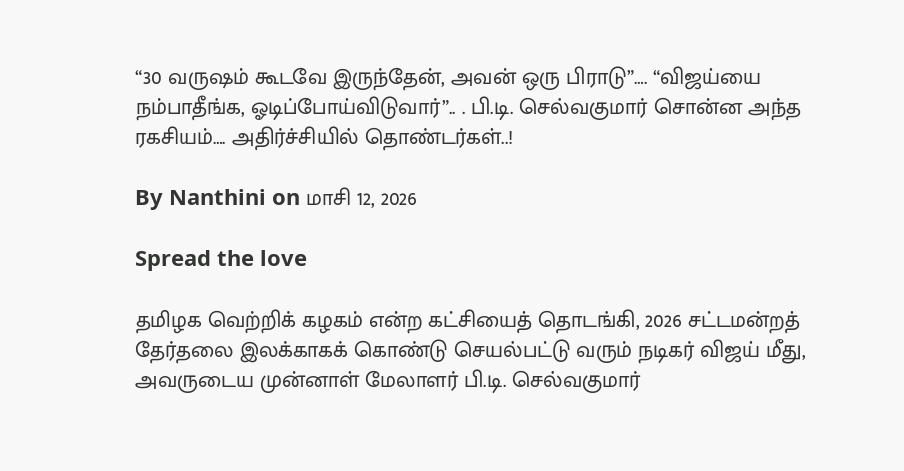“30 வருஷம் கூடவே இருந்தேன், அவன் ஒரு பிராடு”…. “விஜய்யை நம்பாதீங்க, ஓடிப்போய்விடுவார்”.. . பி.டி. செல்வகுமார் சொன்ன அந்த ரகசியம்…. அதிர்ச்சியில் தொண்டர்கள்..!

By Nanthini on மாசி 12, 2026

Spread the love

தமிழக வெற்றிக் கழகம் என்ற கட்சியைத் தொடங்கி, 2026 சட்டமன்றத் தேர்தலை இலக்காகக் கொண்டு செயல்பட்டு வரும் நடிகர் விஜய் மீது, அவருடைய முன்னாள் மேலாளர் பி.டி. செல்வகுமார்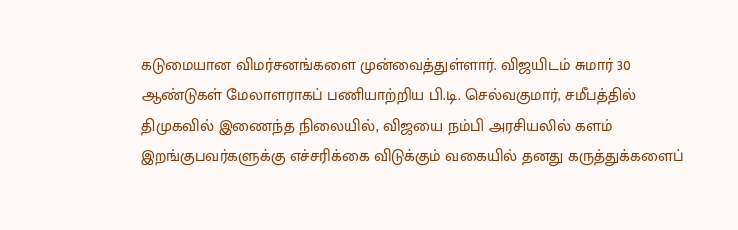கடுமையான விமர்சனங்களை முன்வைத்துள்ளார். விஜயிடம் சுமார் 30 ஆண்டுகள் மேலாளராகப் பணியாற்றிய பி.டி. செல்வகுமார், சமீபத்தில் திமுகவில் இணைந்த நிலையில், விஜயை நம்பி அரசியலில் களம் இறங்குபவர்களுக்கு எச்சரிக்கை விடுக்கும் வகையில் தனது கருத்துக்களைப்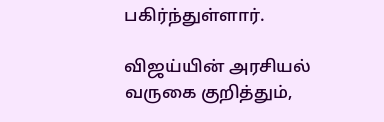பகிர்ந்துள்ளார்.

விஜய்யின் அரசியல் வருகை குறித்தும்,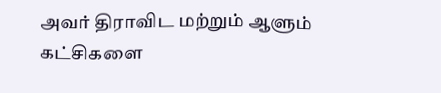அவர் திராவிட மற்றும் ஆளும் கட்சிகளை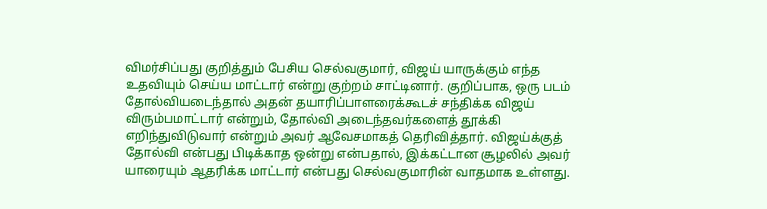விமர்சிப்பது குறித்தும் பேசிய செல்வகுமார், விஜய் யாருக்கும் எந்த உதவியும் செய்ய மாட்டார் என்று குற்றம் சாட்டினார். குறிப்பாக, ஒரு படம் தோல்வியடைந்தால் அதன் தயாரிப்பாளரைக்கூடச் சந்திக்க விஜய் விரும்பமாட்டார் என்றும், தோல்வி அடைந்தவர்களைத் தூக்கி எறிந்துவிடுவார் என்றும் அவர் ஆவேசமாகத் தெரிவித்தார். விஜய்க்குத் தோல்வி என்பது பிடிக்காத ஒன்று என்பதால், இக்கட்டான சூழலில் அவர் யாரையும் ஆதரிக்க மாட்டார் என்பது செல்வகுமாரின் வாதமாக உள்ளது.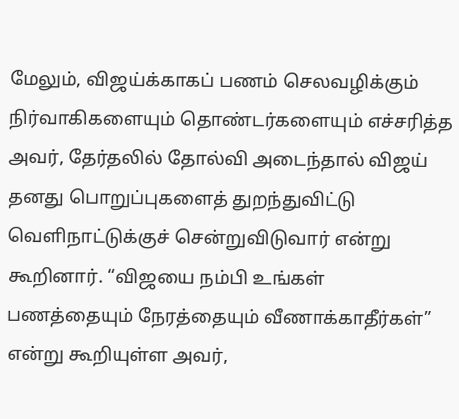மேலும், விஜய்க்காகப் பணம் செலவழிக்கும் நிர்வாகிகளையும் தொண்டர்களையும் எச்சரித்த அவர், தேர்தலில் தோல்வி அடைந்தால் விஜய் தனது பொறுப்புகளைத் துறந்துவிட்டு வெளிநாட்டுக்குச் சென்றுவிடுவார் என்று கூறினார். “விஜயை நம்பி உங்கள் பணத்தையும் நேரத்தையும் வீணாக்காதீர்கள்” என்று கூறியுள்ள அவர்,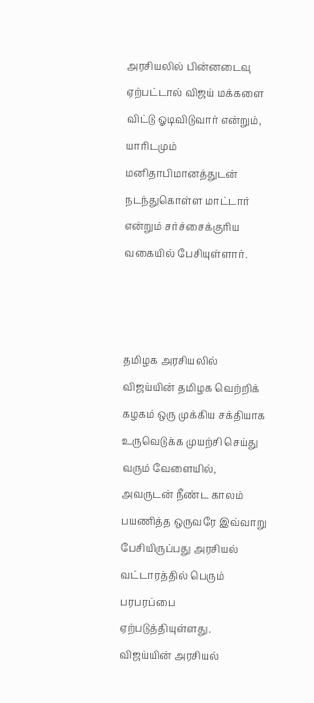அரசியலில் பின்னடைவு ஏற்பட்டால் விஜய் மக்களை விட்டு ஓடிவிடுவார் என்றும், யாரிடமும் மனிதாபிமானத்துடன் நடந்துகொள்ள மாட்டார் என்றும் சர்ச்சைக்குரிய வகையில் பேசியுள்ளார்.



தமிழக அரசியலில் விஜய்யின் தமிழக வெற்றிக் கழகம் ஒரு முக்கிய சக்தியாக உருவெடுக்க முயற்சி செய்து வரும் வேளையில், அவருடன் நீண்ட காலம் பயணித்த ஒருவரே இவ்வாறு பேசியிருப்பது அரசியல் வட்டாரத்தில் பெரும் பரபரப்பை ஏற்படுத்தியுள்ளது. விஜய்யின் அரசியல்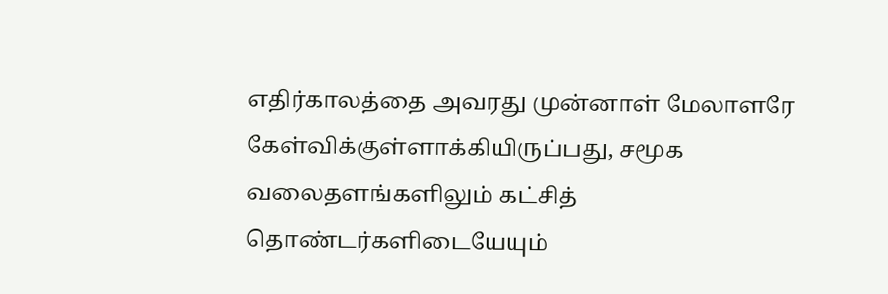எதிர்காலத்தை அவரது முன்னாள் மேலாளரே கேள்விக்குள்ளாக்கியிருப்பது, சமூக வலைதளங்களிலும் கட்சித் தொண்டர்களிடையேயும்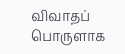விவாதப் பொருளாக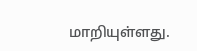மாறியுள்ளது.